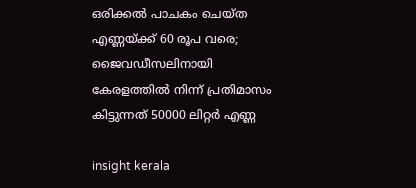ഒരിക്കൽ പാചകം ചെയ്ത എണ്ണയ്ക്ക് 60 രൂപ വരെ; ജൈവഡീസലിനായി കേരളത്തിൽ നിന്ന് പ്രതിമാസം കിട്ടുന്നത് 50000 ലിറ്റർ എണ്ണ

insight kerala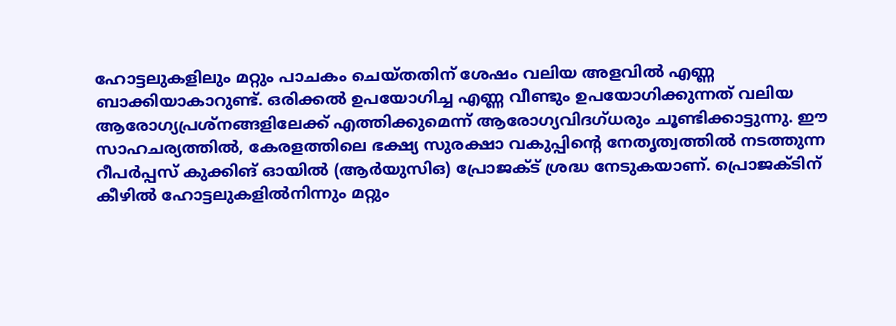ഹോട്ടലുകളിലും മറ്റും പാചകം ചെയ്തതിന് ശേഷം വലിയ അളവിൽ എണ്ണ ബാക്കിയാകാറുണ്ട്. ഒരിക്കൽ ഉപയോഗിച്ച എണ്ണ വീണ്ടും ഉപയോഗിക്കുന്നത് വലിയ ആരോഗ്യപ്രശ്‌നങ്ങളിലേക്ക് എത്തിക്കുമെന്ന് ആരോഗ്യവിദഗ്ധരും ചൂണ്ടിക്കാട്ടുന്നു. ഈ സാഹചര്യത്തിൽ, കേരളത്തിലെ ഭക്ഷ്യ സുരക്ഷാ വകുപ്പിന്റെ നേതൃത്വത്തിൽ നടത്തുന്ന റീപർപ്പസ് കുക്കിങ് ഓയിൽ (ആർയുസിഒ) പ്രോജക്ട് ശ്രദ്ധ നേടുകയാണ്. പ്രൊജക്ടിന് കീഴിൽ ഹോട്ടലുകളിൽനിന്നും മറ്റും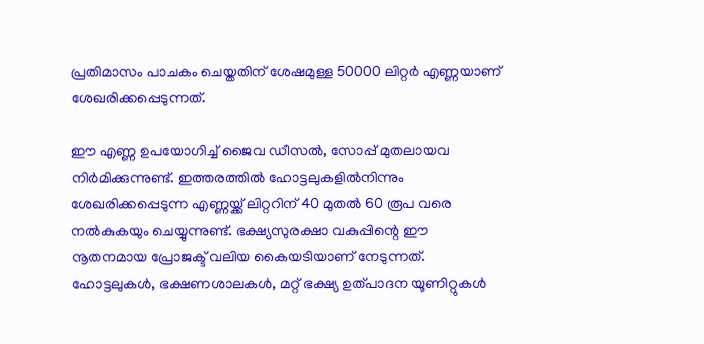പ്രതിമാസം പാചകം ചെയ്തതിന് ശേഷമുള്ള 50000 ലിറ്റർ എണ്ണയാണ് ശേഖരിക്കപ്പെടുന്നത്.

ഈ എണ്ണ ഉപയോഗിച്ച് ജൈവ ഡീസൽ, സോപ്പ് മുതലായവ നിർമിക്കുന്നുണ്ട്. ഇത്തരത്തിൽ ഹോട്ടലുകളിൽനിന്നും ശേഖരിക്കപ്പെടുന്ന എണ്ണയ്ക്ക് ലിറ്ററിന് 40 മുതൽ 60 രൂപ വരെ നൽകുകയും ചെയ്യുന്നുണ്ട്. ഭക്ഷ്യസുരക്ഷാ വകുപ്പിന്റെ ഈ നൂതനമായ പ്രോജക്ട് വലിയ കൈയടിയാണ് നേടുന്നത്. ഹോട്ടലുകൾ, ഭക്ഷണശാലകൾ, മറ്റ് ഭക്ഷ്യ ഉത്പാദന യൂണിറ്റുകൾ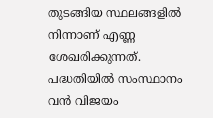തുടങ്ങിയ സ്ഥലങ്ങളിൽ നിന്നാണ് എണ്ണ ശേഖരിക്കുന്നത്. പദ്ധതിയിൽ സംസ്ഥാനം വൻ വിജയം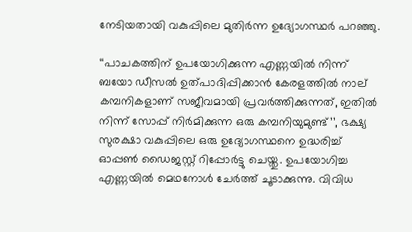നേടിയതായി വകുപ്പിലെ മുതിർന്ന ഉദ്യോഗസ്ഥർ പറഞ്ഞു.

‘‘പാചകത്തിന് ഉപയോഗിക്കുന്ന എണ്ണയിൽ നിന്ന് ബയോ ഡീസൽ ഉത്പാദിപ്പിക്കാൻ കേരളത്തിൽ നാല് കമ്പനികളാണ് സജീവമായി പ്രവർത്തിക്കുന്നത്, ഇതിൽ നിന്ന് സോപ്പ് നിർമിക്കുന്ന ഒരു കമ്പനിയുമുണ്ട്’’, ഭക്ഷ്യ സുരക്ഷാ വകുപ്പിലെ ഒരു ഉദ്യോഗസ്ഥനെ ഉദ്ധരിച്ച് ഓപ്പൺ ഡൈജസ്റ്റ് റിപ്പോർട്ടു ചെയ്തു. ഉപയോഗിച്ച എണ്ണയിൽ മെഥനോൾ ചേർത്ത് ചൂടാക്കുന്നു. വിവിധ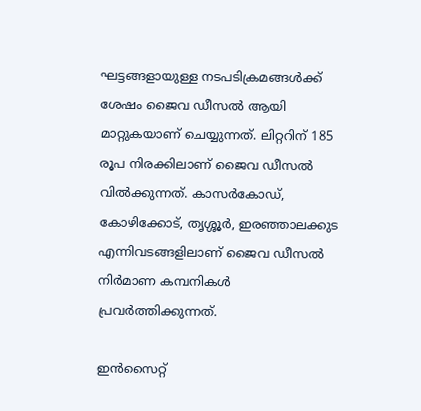ഘട്ടങ്ങളായുള്ള നടപടിക്രമങ്ങൾക്ക് ശേഷം ജൈവ ഡീസൽ ആയി മാറ്റുകയാണ് ചെയ്യുന്നത്. ലിറ്ററിന് 185 രൂപ നിരക്കിലാണ് ജൈവ ഡീസൽ വിൽക്കുന്നത്. കാസർകോഡ്, കോഴിക്കോട്, തൃശ്ശൂർ, ഇരഞ്ഞാലക്കുട എന്നിവടങ്ങളിലാണ് ജൈവ ഡീസൽ നിർമാണ കമ്പനികൾ പ്രവർത്തിക്കുന്നത്.

ഇൻസൈറ്റ്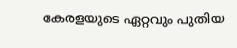കേരളയുടെ ഏറ്റവും പുതിയ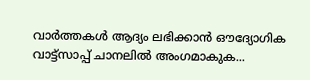വാർത്തകൾ ആദ്യം ലഭിക്കാൻ ഔദ്യോഗിക വാട്ട്‌സാപ്പ് ചാനലിൽ അംഗമാകുക...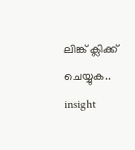ലിങ്ക് ക്ലിക്ക് ചെയ്യുക..
insight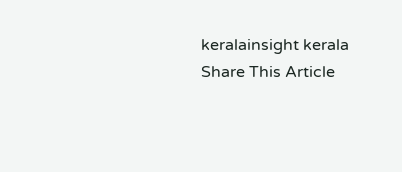keralainsight kerala
Share This Article